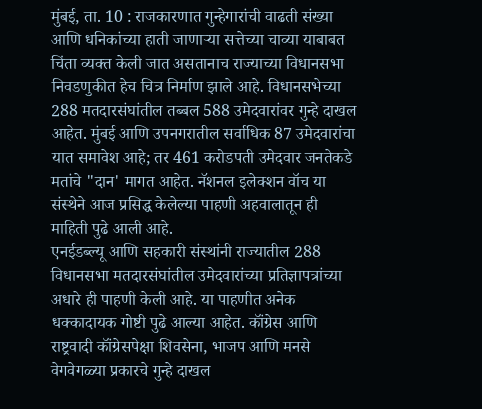मुंबई, ता. 10 : राजकारणात गुन्हेगारांची वाढती संख्या आणि धनिकांच्या हाती जाणाऱ्या सत्तेच्या चाव्या याबाबत चिंता व्यक्त केली जात असतानाच राज्याच्या विधानसभा निवडणुकीत हेच चित्र निर्माण झाले आहे. विधानसभेच्या 288 मतदारसंघांतील तब्बल 588 उमेदवारांवर गुन्हे दाखल आहेत. मुंबई आणि उपनगरातील सर्वाधिक 87 उमेदवारांचा यात समावेश आहे; तर 461 करोडपती उमेदवार जनतेकडे मतांचे "दान' मागत आहेत. नॅशनल इलेक्शन वॉच या संस्थेने आज प्रसिद्ध केलेल्या पाहणी अहवालातून ही माहिती पुढे आली आहे.
एनईडब्ल्यू आणि सहकारी संस्थांनी राज्यातील 288 विधानसभा मतदारसंघांतील उमेदवारांच्या प्रतिज्ञापत्रांच्या अधारे ही पाहणी केली आहे. या पाहणीत अनेक धक्कादायक गोष्टी पुढे आल्या आहेत. कॉंग्रेस आणि राष्ट्रवादी कॉंग्रेसपेक्षा शिवसेना, भाजप आणि मनसे वेगवेगळ्या प्रकारचे गुन्हे दाखल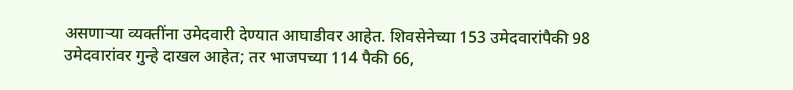असणाऱ्या व्यक्तींना उमेदवारी देण्यात आघाडीवर आहेत. शिवसेनेच्या 153 उमेदवारांपैकी 98 उमेदवारांवर गुन्हे दाखल आहेत; तर भाजपच्या 114 पैकी 66,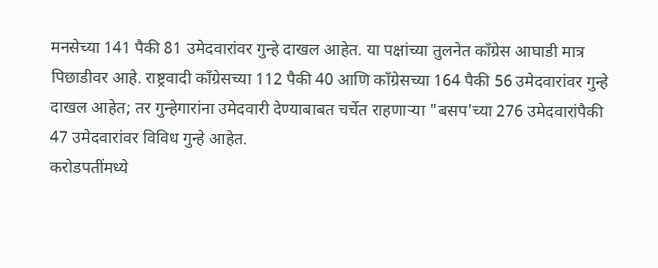मनसेच्या 141 पैकी 81 उमेदवारांवर गुन्हे दाखल आहेत. या पक्षांच्या तुलनेत कॉंग्रेस आघाडी मात्र पिछाडीवर आहे. राष्ट्रवादी कॉंग्रेसच्या 112 पैकी 40 आणि कॉंग्रेसच्या 164 पैकी 56 उमेदवारांवर गुन्हे दाखल आहेत; तर गुन्हेगारांना उमेदवारी देण्याबाबत चर्चेत राहणाऱ्या "बसप'च्या 276 उमेदवारांपैकी 47 उमेदवारांवर विविध गुन्हे आहेत.
करोडपतींमध्ये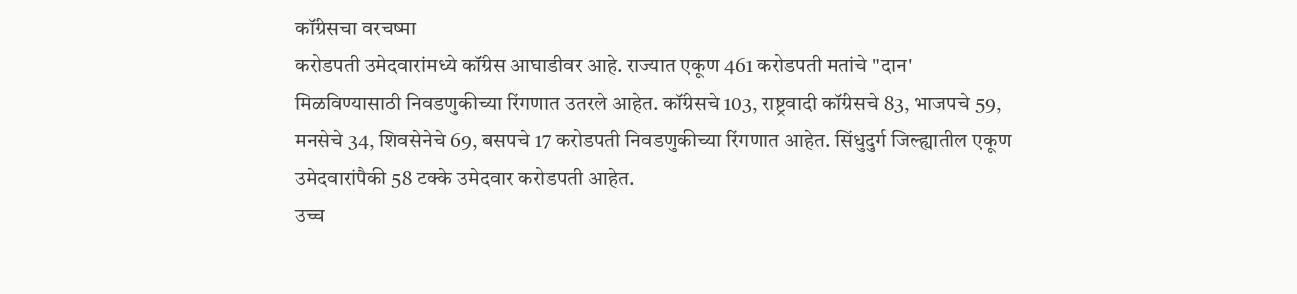कॉंग्रेसचा वरचष्मा
करोडपती उमेदवारांमध्ये कॉंग्रेस आघाडीवर आहे. राज्यात एकूण 461 करोडपती मतांचे "दान' मिळविण्यासाठी निवडणुकीच्या रिंगणात उतरले आहेत. कॉंग्रेसचे 103, राष्ट्रवादी कॉंग्रेसचे 83, भाजपचे 59, मनसेचे 34, शिवसेनेचे 69, बसपचे 17 करोडपती निवडणुकीच्या रिंगणात आहेत. सिंधुदुर्ग जिल्ह्यातील एकूण उमेदवारांपैकी 58 टक्के उमेदवार करोडपती आहेत.
उच्च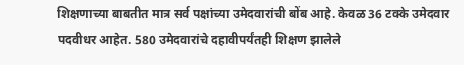शिक्षणाच्या बाबतीत मात्र सर्व पक्षांच्या उमेदवारांची बोंब आहे. केवळ 36 टक्के उमेदवार पदवीधर आहेत. 580 उमेदवारांचे दहावीपर्यंतही शिक्षण झालेले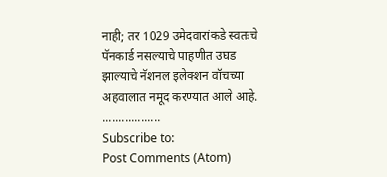नाही; तर 1029 उमेदवारांकडे स्वतःचे पॅनकार्ड नसल्याचे पाहणीत उघड झाल्याचे नॅशनल इलेक्शन वॉचच्या अहवालात नमूद करण्यात आले आहे.
..................
Subscribe to:
Post Comments (Atom)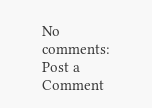No comments:
Post a Comment